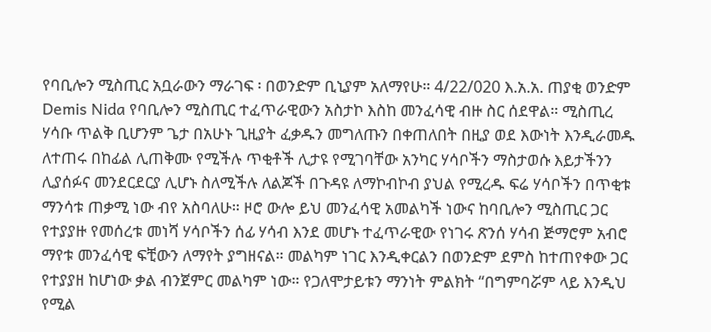የባቢሎን ሚስጢር አቧራውን ማራገፍ ፡ በወንድም ቢኒያም አለማየሁ። 4/22/020 እ.አ.አ. ጠያቂ ወንድም Demis Nida የባቢሎን ሚስጢር ተፈጥራዊውን አስታኮ እስከ መንፈሳዊ ብዙ ስር ሰደዋል። ሚስጢረ ሃሳቡ ጥልቅ ቢሆንም ጌታ በአሁኑ ጊዚያት ፈቃዱን መግለጡን በቀጠለበት በዚያ ወደ እውነት እንዲራመዱ ለተጠሩ በከፊል ሊጠቅሙ የሚችሉ ጥቂቶች ሊታዩ የሚገባቸው አንካር ሃሳቦችን ማስታወሱ እይታችንን ሊያሰፉና መንደርደርያ ሊሆኑ ስለሚችሉ ለልጆች በጉዳዩ ለማኮብኮብ ያህል የሚረዱ ፍሬ ሃሳቦችን በጥቂቱ ማንሳቱ ጠቃሚ ነው ብየ አስባለሁ። ዞሮ ውሎ ይህ መንፈሳዊ አመልካች ነውና ከባቢሎን ሚስጢር ጋር የተያያዙ የመሰረቱ መነሻ ሃሳቦችን ሰፊ ሃሳብ እንደ መሆኑ ተፈጥራዊው የነገሩ ጽንሰ ሃሳብ ጅማሮም አብሮ ማየቱ መንፈሳዊ ፍቺውን ለማየት ያግዘናል። መልካም ነገር እንዲቀርልን በወንድም ደምስ ከተጠየቀው ጋር የተያያዘ ከሆነው ቃል ብንጀምር መልካም ነው። የጋለሞታይቱን ማንነት ምልክት “በግምባሯም ላይ እንዲህ የሚል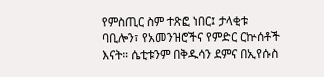የምስጢር ስም ተጽፎ ነበር፤ ታላቂቱ ባቢሎን፣ የአመንዝሮችና የምድር ርኵሰቶች እናት። ሴቲቱንም በቅዱሳን ደምና በኢየሱስ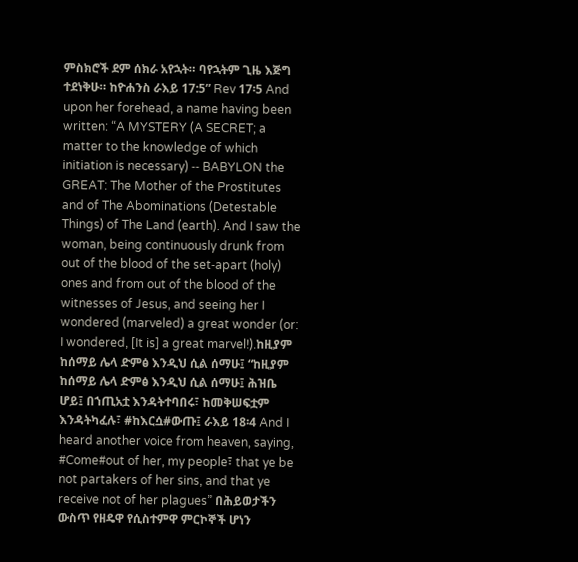ምስክሮች ደም ሰክራ አየኋት። ባየኋትም ጊዜ እጅግ ተደነቅሁ። ከዮሐንስ ራእይ 17:5” Rev 17፡5 And upon her forehead, a name having been written: “A MYSTERY (A SECRET; a matter to the knowledge of which initiation is necessary) ‑‑ BABYLON the GREAT: The Mother of the Prostitutes and of The Abominations (Detestable Things) of The Land (earth). And I saw the woman, being continuously drunk from out of the blood of the set‑apart (holy) ones and from out of the blood of the witnesses of Jesus, and seeing her I wondered (marveled) a great wonder (or: I wondered, [It is] a great marvel!).ከዚያም ከሰማይ ሌላ ድምፅ እንዲህ ሲል ሰማሁ፤ “ከዚያም ከሰማይ ሌላ ድምፅ እንዲህ ሲል ሰማሁ፤ ሕዝቤ ሆይ፤ በኀጢአቷ እንዳትተባበሩ፣ ከመቅሠፍቷም እንዳትካፈሉ፣ #ከእርሷ#ውጡ፤ ራእይ 18፡4 And I heard another voice from heaven, saying, #Come#out of her, my people፣ that ye be not partakers of her sins, and that ye receive not of her plagues” በሕይወታችን ውስጥ የዘዴዋ የሲስተምዋ ምርኮኞች ሆነን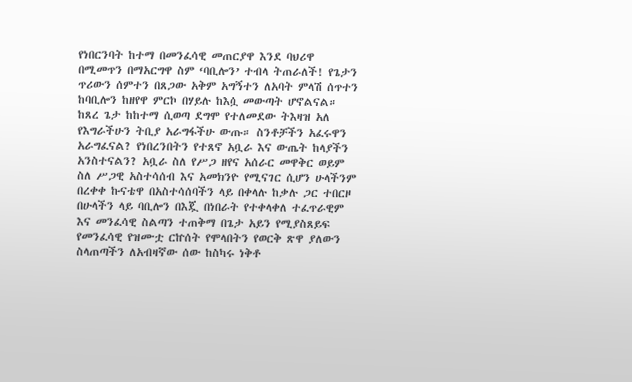የነበርንባት ከተማ በመንፈሳዊ መጠርያዋ እንደ ባህሪዋ በሚመጥን በማአርግዋ ስም ‘ባቢሎን’ ተብላ ትጠራለች! የጌታን ጥሪውን ሰምተን በጸጋው አቅም አግኝተን ለአባት ምላሽ ሰጥተን ከባቢሎን ከዘየዋ ምርኮ በሃይሉ ከእሷ መውጣት ሆኖልናል። ከጸረ ጌታ ከከተማ ሲወጣ ደግሞ የተለመደው ትእዛዝ አለ የእግራችሁን ትቢያ አራግፋችሁ ውጡ። ስንቶቻችን አፈሩዋን አራግፈናል? የነበረንበትን የተጸኖ አቧራ እና ውጤት ከላያችን አንስተናልን? አቧራ ስለ የሥጋ ዘየና አሰራር መዋቅር ወይም ስለ ሥጋዊ አስተሳሰብ እና አመክንዮ የሚናገር ሲሆን ሁላችንም በረቀቀ ኩናቴዋ በአስተሳሰባችን ላይ በቀላሉ ከቃሉ ጋር ተበርዞ በሁላችን ላይ ባቢሎን በእጇ በነበራት የተቀላቀለ ተፈጥራዊም እና መንፈሳዊ ስልጣን ተጠቅማ በጌታ አይን የሚያስጸይፍ የመንፈሳዊ የዝሙቷ ርኵሰት የሞላበትን የወርቅ ጽዋ ያለውን ስላጠጣችን ለአብዛኛው ሰው ከስካሩ ነቅቶ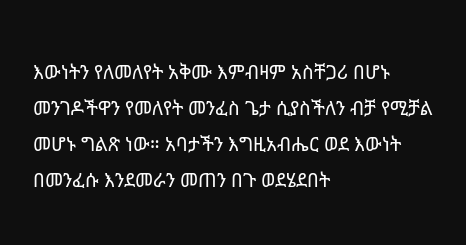እውነትን የለመለየት አቅሙ እምብዛም አስቸጋሪ በሆኑ መንገዶችዋን የመለየት መንፈስ ጌታ ሲያስችለን ብቻ የሚቻል መሆኑ ግልጽ ነው። አባታችን እግዚአብሔር ወደ እውነት በመንፈሱ እንደመራን መጠን በጉ ወደሄደበት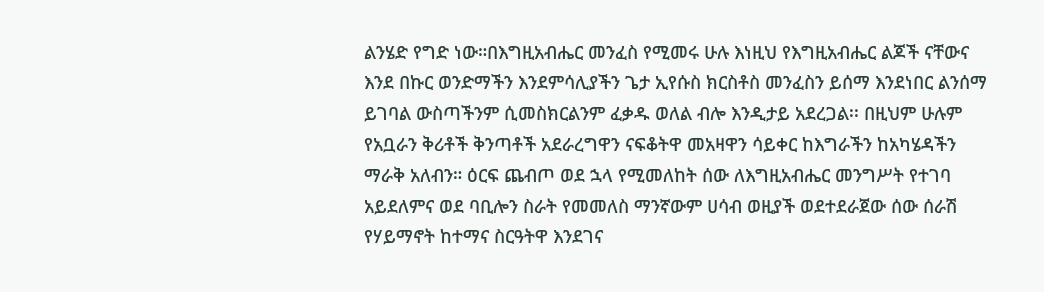ልንሄድ የግድ ነው።በእግዚአብሔር መንፈስ የሚመሩ ሁሉ እነዚህ የእግዚአብሔር ልጆች ናቸውና እንደ በኩር ወንድማችን እንደምሳሊያችን ጌታ ኢየሱስ ክርስቶስ መንፈስን ይሰማ እንደነበር ልንሰማ ይገባል ውስጣችንም ሲመስክርልንም ፈቃዱ ወለል ብሎ እንዲታይ አደረጋል፡፡ በዚህም ሁሉም የአቧራን ቅሪቶች ቅንጣቶች አደራረግዋን ናፍቆትዋ መአዛዋን ሳይቀር ከእግራችን ከአካሄዳችን ማራቅ አለብን። ዕርፍ ጨብጦ ወደ ኋላ የሚመለከት ሰው ለእግዚአብሔር መንግሥት የተገባ አይደለምና ወደ ባቢሎን ስራት የመመለስ ማንኛውም ሀሳብ ወዚያች ወደተደራጀው ሰው ሰራሽ የሃይማኖት ከተማና ስርዓትዋ እንደገና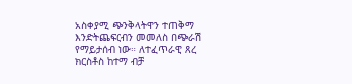አስቀያሚ ጭንቅላትዋን ተጠቅማ እንድትጨፍርብን መመለስ በጭራሽ የማይታሰብ ነው። ለተፈጥራዊ ጸረ ክርስቶስ ከተማ ብቻ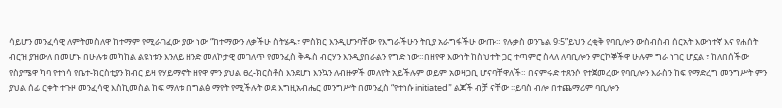ሳይሆን መንፈሳዊ ለምትመስለዋ ከተማም የሚራገፈው ያው ነው “ከተማውን ለቃችሁ ስትሄዱ፣ ምስክር እንዲሆንባቸው የእግራችሁን ትቢያ አራግፋችሁ ውጡ። የሉቃስ ወንጌል 9፡5”ይህን ረቂቅ የባቢሎን ውስብስብ ሰርአት እውነተኛ እና የሐሰት ብርዝ ያዝውለ በመሆኑ በሁሉቱ መካከል ልዩነቱን እንለይ ዘንድ መለኮታዊ መገለጥ የመንፈስ ቅዱስ ብርሃን እንዲያበራልን የግድ ነው።በዘየዋ እውነት ከስህተት ጋር ተጣምሮ ስላለ ለባቢሎን ምርኮኞችዋ ሁሉም ግራ ነገር ሆኗል ፣ ከለበሰችው የስያሜዋ ካባ የተነሳ የቤተ-ክርስቲያን ክብር ይዛ የሃይማኖት ዘየዋ ምን ያህል ፀረ-ክርስቶስ እንደሆነ እንኳን ለብዙዎች መለየት አይችሉም ወይም አወዛጋቢ ሆናባቸዋለች። በናምሩድ ተጸንሶ የተጀመረው የባቢሎን እራስን ከፍ የማድረግ መንግሥት ምን ያህል ሰፊ ርቀት ተጉዞ መንፈሳዊ እስኪመስል ከፍ ማለቱ በግልፅ ማየት የሚችሉት ወደ እግዚአብሔር መንግሥት በመንፈስ “የተነሱ initiated” ልጆች ብቻ ናቸው ፡፡ይባስ ብሎ በተጨማሪም ባቢሎን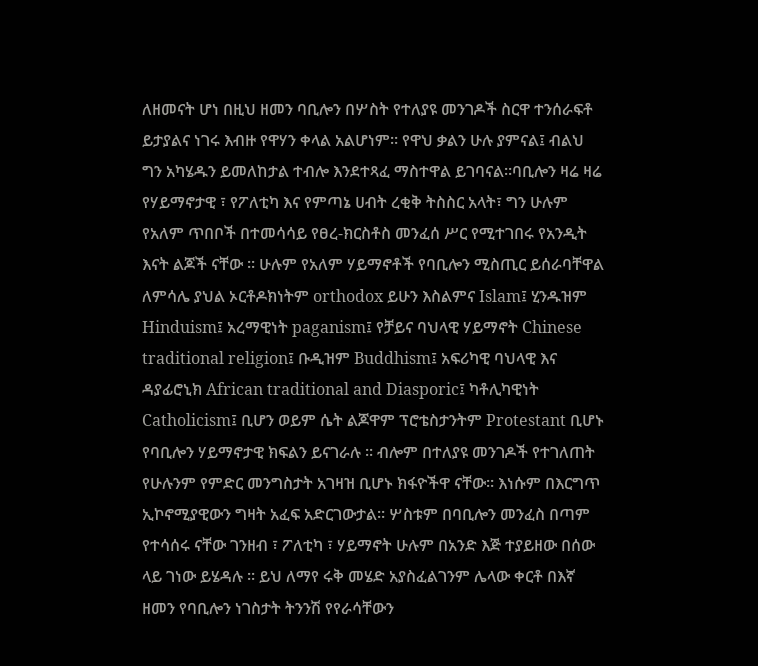ለዘመናት ሆነ በዚህ ዘመን ባቢሎን በሦስት የተለያዩ መንገዶች ስርዋ ተንሰራፍቶ ይታያልና ነገሩ እብዙ የዋሃን ቀላል አልሆነም። የዋህ ቃልን ሁሉ ያምናል፤ ብልህ ግን አካሄዱን ይመለከታል ተብሎ እንደተጻፈ ማስተዋል ይገባናል።ባቢሎን ዛሬ ዛሬ የሃይማኖታዊ ፣ የፖለቲካ እና የምጣኔ ሀብት ረቂቅ ትስስር አላት፣ ግን ሁሉም የአለም ጥበቦች በተመሳሳይ የፀረ-ክርስቶስ መንፈሰ ሥር የሚተገበሩ የአንዲት እናት ልጆች ናቸው ፡፡ ሁሉም የአለም ሃይማኖቶች የባቢሎን ሚስጢር ይሰራባቸዋል ለምሳሌ ያህል ኦርቶዶክነትም orthodox ይሁን እስልምና Islam፤ ሂንዱዝም Hinduism፤ አረማዊነት paganism፤ የቻይና ባህላዊ ሃይማኖት Chinese traditional religion፤ ቡዲዝም Buddhism፤ አፍሪካዊ ባህላዊ እና ዳያፊሮኒክ African traditional and Diasporic፤ ካቶሊካዊነት Catholicism፤ ቢሆን ወይም ሴት ልጆዋም ፕሮቴስታንትም Protestant ቢሆኑ የባቢሎን ሃይማኖታዊ ክፍልን ይናገራሉ ፡፡ ብሎም በተለያዩ መንገዶች የተገለጠት የሁሉንም የምድር መንግስታት አገዛዝ ቢሆኑ ክፋዮችዋ ናቸው። እነሱም በእርግጥ ኢኮኖሚያዊውን ግዛት አፈፍ አድርገውታል። ሦስቱም በባቢሎን መንፈስ በጣም የተሳሰሩ ናቸው ገንዘብ ፣ ፖለቲካ ፣ ሃይማኖት ሁሉም በአንድ እጅ ተያይዘው በሰው ላይ ገነው ይሄዳሉ ፡፡ ይህ ለማየ ሩቅ መሄድ አያስፈልገንም ሌላው ቀርቶ በእኛ ዘመን የባቢሎን ነገስታት ትንንሽ የየራሳቸውን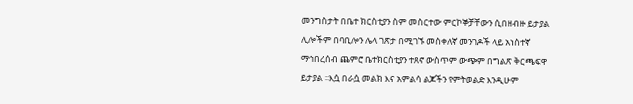መንግስታት በቤተ ክርስቲያን ስም መስርተው ምርኮኞቻቸውን ሲበዘብዙ ይታያል ሊሎችም በባቢሎን ሌላ ገጽታ በሚገኙ መስቀለኛ መንገዶች ላይ አነስተኛ ማኅበረሰብ ጨምሮ ቤተክርስቲያን ተጸኖ ውስጥም ውጭም በግልጽ ቅርጫፍዋ ይታያል ፡፡እሷ በራሷ መልክ እና አምልሳ ልጆችን የምትወልድ እንዲሁም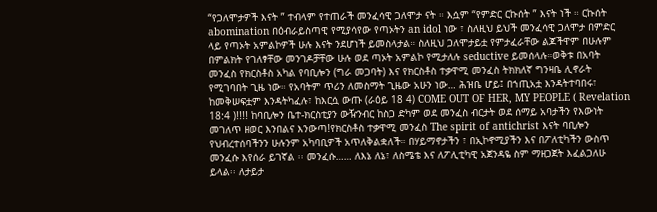“የጋለሞታዎች እናት ” ተብላም የተጠራች መንፈሳዊ ጋለሞታ ናት ። እሷም “የምድር ርኩሰት ” እናት ነች ። ርኩሰት abomination በዕብራይስጣዊ የሚያሳየው የጣኦትን an idol ነው ፣ ስለዚህ ይህች መንፈሳዊ ጋለሞታ በምድር ላይ የጣኦት አምልኮዎች ሁሉ እናት ንደሆነች ይመስላታል። ስለዚህ ጋለሞታይቷ የምታፈራቸው ልጆችዋም በሁሉም በምልክት የገለፃቸው መንገዶቻቸው ሁሉ ወደ ጣኦት አምልኮ የሚታለሉ seductive ይመሰላሉ።ወቅቱ በአባት መንፈስ የክርስቶስ አካል የባቢሎን (ግራ መጋባት) እና የክርስቶስ ተቃዋሚ መንፈስ ትክክለኛ ግንዛቤ ሊኖራት የሚገባበት ጊዜ ነው። የአባትም ጥሪን ለመስማት ጊዜው አሁን ነው… ሕዝቤ ሆይ፤ በኀጢአቷ እንዳትተባበሩ፣ ከመቅሠፍቷም እንዳትካፈሉ፣ ከእርሷ ውጡ (ራዕይ 18 4) COME OUT OF HER, MY PEOPLE ( Revelation 18:4 )!!!! ከባቢሎን ቤተ-ክርስቲያን ውዥንብር ከስጋ ድካም ወደ መንፈስ ብርታት ወደ ሰማይ አባታችን የእውነት መገለጥ ዘወር እንበልና እንውጣ!የክርስቶስ ተቃዋሚ መንፈስ The spirit of antichrist እናት ባቢሎን የህብረተሰባችንን ሁሉንም አካባቢዎች አጥለቅልቋለች። በሃይማኖታችን ፣ በኢኮኖሚያችን እና በፖለቲካችን ውስጥ መንፈሱ እየሰራ ይገኛል ፡፡ መንፈሱ…… ለእኔ ለኔ፣ ለስሜቴ እና ለፖሊቲካዊ አጀንዳዬ ስም ማዘጋጀት እፈልጋለሁ ይላል፡፡ ለታይታ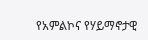የአምልኮና የሃይማኖታዊ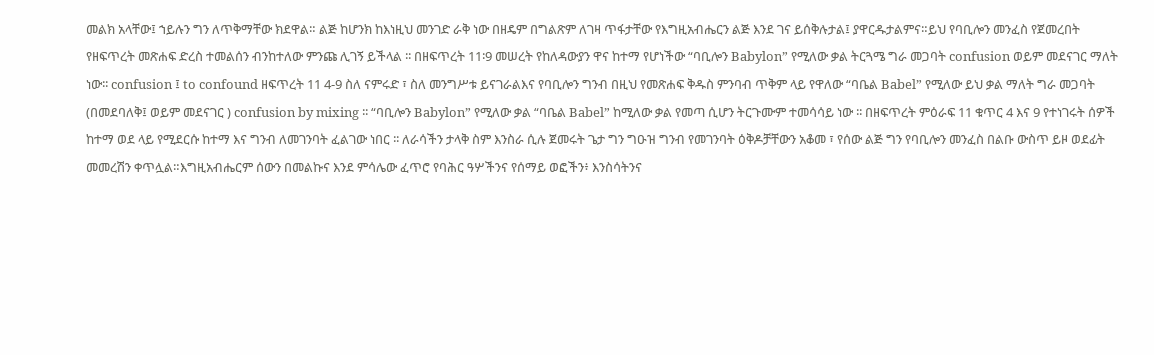መልክ አላቸው፤ ኀይሉን ግን ለጥቅማቸው ክደዋል። ልጅ ከሆንክ ከእነዚህ መንገድ ራቅ ነው በዘዴም በግልጽም ለገዛ ጥፋታቸው የእግዚአብሔርን ልጅ እንደ ገና ይሰቅሉታል፤ ያዋርዱታልምና።ይህ የባቢሎን መንፈስ የጀመረበት የዘፍጥረት መጽሐፍ ድረስ ተመልሰን ብንከተለው ምንጩ ሊገኝ ይችላል ፡፡ በዘፍጥረት 11፡9 መሠረት የከለዳውያን ዋና ከተማ የሆነችው “ባቢሎን Babylon” የሚለው ቃል ትርጓሜ ግራ መጋባት confusion ወይም መደናገር ማለት ነው፡፡ confusion ፤ to confound ዘፍጥረት 11 4-9 ስለ ናምሩድ ፣ ስለ መንግሥቱ ይናገራልእና የባቢሎን ግንብ በዚህ የመጽሐፍ ቅዱስ ምንባብ ጥቅም ላይ የዋለው “ባቤል Babel” የሚለው ይህ ቃል ማለት ግራ መጋባት (በመደባለቅ፤ ወይም መደናገር ) confusion by mixing ፡፡ “ባቢሎን Babylon” የሚለው ቃል “ባቤል Babel” ከሚለው ቃል የመጣ ሲሆን ትርጉሙም ተመሳሳይ ነው ፡፡ በዘፍጥረት ምዕራፍ 11 ቁጥር 4 እና 9 የተነገሩት ሰዎች ከተማ ወደ ላይ የሚደርሱ ከተማ እና ግንብ ለመገንባት ፈልገው ነበር ፡፡ ለራሳችን ታላቅ ስም እንስራ ሲሉ ጀመሩት ጌታ ግን ግዑዝ ግንብ የመገንባት ዕቅዶቻቸውን አቆመ ፣ የሰው ልጅ ግን የባቢሎን መንፈስ በልቡ ውስጥ ይዞ ወደፊት መመረሽን ቀጥሏል።እግዚአብሔርም ሰውን በመልኩና እንደ ምሳሌው ፈጥሮ የባሕር ዓሦችንና የሰማይ ወፎችን፥ እንስሳትንና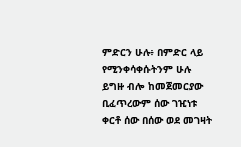ምድርን ሁሉ፥ በምድር ላይ የሚንቀሳቀሱትንም ሁሉ ይግዙ ብሎ ከመጀመርያው ቢፈጥረውም ሰው ገዢነቱ ቀርቶ ሰው በሰው ወደ መገዛት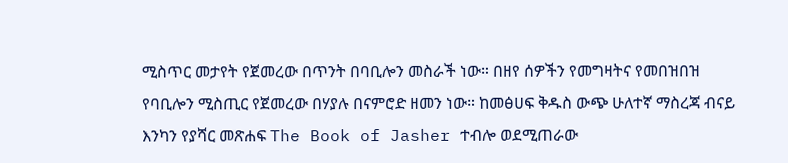ሚስጥር መታየት የጀመረው በጥንት በባቢሎን መስራች ነው። በዘየ ሰዎችን የመግዛትና የመበዝበዝ የባቢሎን ሚስጢር የጀመረው በሃያሉ በናምሮድ ዘመን ነው። ከመፅሀፍ ቅዱስ ውጭ ሁለተኛ ማስረጃ ብናይ እንካን የያሻር መጽሐፍ The Book of Jasher ተብሎ ወደሚጠራው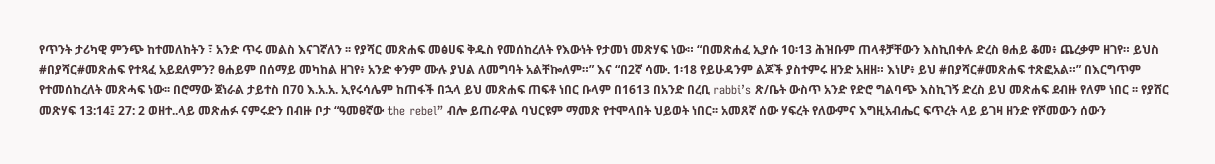የጥንት ታሪካዊ ምንጭ ከተመለከትን ፣ አንድ ጥሩ መልስ እናገኛለን ፡፡ የያሻር መጽሐፍ መፅሀፍ ቅዱስ የመሰከረለት የእውነት የታመነ መጽሃፍ ነው። “በመጽሐፈ ኢያሱ 10፡13 ሕዝቡም ጠላቶቻቸውን እስኪበቀሉ ድረስ ፀሐይ ቆመ፥ ጨረቃም ዘገየ። ይህስ #በያሻር#መጽሐፍ የተጻፈ አይደለምን? ፀሐይም በሰማይ መካከል ዘገየ፥ አንድ ቀንም ሙሉ ያህል ለመግባት አልቸኰለም።” እና “በ2ኛ ሳሙ. 1፡18 የይሁዳንም ልጆች ያስተምሩ ዘንድ አዘዘ። እነሆ፥ ይህ #በያሻር#መጽሐፍ ተጽፎአል።” በእርግጥም የተመሰከረለት መጽሓፍ ነው፡፡ በሮማው ጀነራል ታይተስ በ70 እ.አ.አ. ኢየሩሳሌም ከጠፋች በኋላ ይህ መጽሐፍ ጠፍቶ ነበር ቡላም በ1613 በአንድ በረቢ rabbi’s ጽ/ቤት ውስጥ አንድ የድሮ ግልባጭ እስኪገኝ ድረስ ይህ መጽሐፍ ደብዙ የለም ነበር ፡፡ የያሸር መጽሃፍ 13:14፤ 27: 2 ወዘተ..ላይ መጽሐፉ ናምሩድን በብዙ ቦታ “ዓመፀኛው the rebel” ብሎ ይጠራዋል ባህርዩም ማመጽ የተሞላበት ህይወት ነበር፡፡ አመጸኛ ሰው ሃፍረት የለውምና እግዚአብሔር ፍጥረት ላይ ይገዛ ዘንድ የሾመውን ሰውን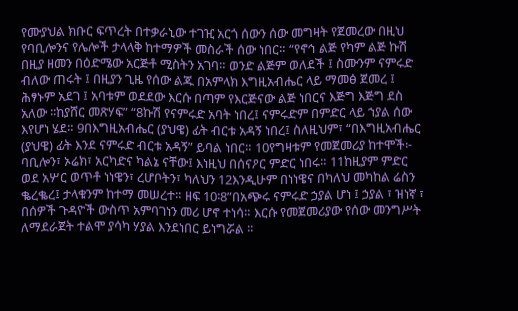የሙያህል ክቡር ፍጥረት በተቃራኒው ተገዢ አርጎ ሰውን ሰው መግዛት የጀመረው በዚህ የባቢሎንና የሌሎች ታላላቅ ከተማዎች መስራች ሰው ነበር። “የኖኅ ልጅ የካም ልጅ ኩሽ በዚያ ዘመን በዕድሜው አርጅቶ ሚስትን አገባ። ወንድ ልጅም ወለደች ፤ ስሙንም ናምሩድ ብለው ጠሩት ፤ በዚያን ጊዜ የሰው ልጁ በአምላክ እግዚአብሔር ላይ ማመፅ ጀመረ ፤ ሕፃኑም አደገ ፤ አባቱም ወደደው እርሱ በጣም የእርጅናው ልጅ ነበርና እጅግ እጅግ ደስ አለው ፡፡ከያሸር መጽሃፍ” “8ኩሽ የናምሩድ አባት ነበረ፤ ናምሩድም በምድር ላይ ኀያል ሰው እየሆነ ሄደ። 9በእግዚአብሔር (ያህዌ) ፊት ብርቱ አዳኝ ነበረ፤ ስለዚህም፣ “በእግዚአብሔር (ያህዌ) ፊት እንደ ናምሩድ ብርቱ አዳኝ” ይባል ነበር። 10የግዛቱም የመጀመሪያ ከተሞች፦ ባቢሎን፣ ኦሬክ፣ አርካድና ካልኔ ናቸው፤ እነዚህ በሰናዖር ምድር ነበሩ። 11ከዚያም ምድር ወደ አሦር ወጥቶ ነነዌን፣ ረሆቦትን፣ ካለህን 12እንዲሁም በነነዌና በካለህ መካከል ሬስን ቈረቈረ፤ ታላቁንም ከተማ መሠረተ። ዘፍ 10፡8”በአጭሩ ናምሩድ ኃያል ሆነ ፤ ኃያል ፣ ዝነኛ ፣ በሰዎች ጉዳዮች ውስጥ አምባገነን መሪ ሆኖ ተነሳ። እርሱ የመጀመሪያው የሰው መንግሥት ለማደራጀት ተልሞ ያሳካ ሃያል እንደነበር ይነግሯል ፡፡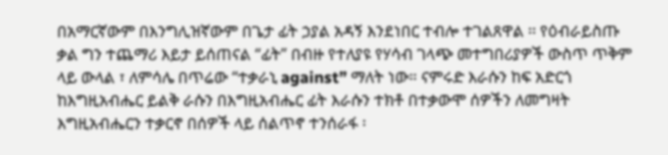በአማርኛውም በእንግሊዝኛውም በጌታ ፊት ኃያል አዳኝ እንደነበር ተብሎ ተገልጸዋል ፡፡ የዕብራይስጡ ቃል ግን ተጨማሪ እይታ ይሰጠናል “ፊት” በብዙ የተለያዩ የሃሳብ ገላጭ መተግበሪያዎች ውስጥ ጥቅም ላይ ውላል ፣ ለምሳሌ በጥሬው “ተቃራኒ against” ማለት ነው። ናምሩድ እራሱን ከፍ አድርጎ ከእግዚአብሔር ይልቅ ራሱን በእግዚአብሔር ፊት እራሱን ተክቶ በተቃውሞ ሰዎችን ለመግዛት እግዚአብሔርን ተቃርኖ በሰዎች ላይ ሰልጥኖ ተንሰራፋ ፡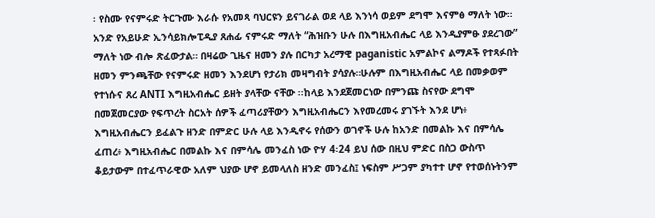፡ የስሙ የናምሩድ ትርጉሙ እራሱ የአመጻ ባህርዩን ይናገራል ወደ ላይ እንነሳ ወይም ደግሞ እናምፅ ማለት ነው። አንድ የአይሁድ ኢንሳይክሎፒዲያ ጸሐፊ ናምሩድ ማለት “ሕዝቡን ሁሉ በእግዚአብሔር ላይ እንዲያምፁ ያደረገው” ማለት ነው ብሎ ጽፈውታል። በዛሬው ጊዜና ዘመን ያሉ በርካታ አረማዊ paganistic አምልኮና ልማዶች የተጻፉበት ዘመን ምንጫቸው የናምሩድ ዘመን እንደሆነ የታሪክ መዛግብት ያሳያሉ።ሁሉም በእግዚአብሔር ላይ በመቃወም የተነሱና ጸረ ANTI እግዚአብሔር ይዘት ያላቸው ናቸው ፡፡ከላይ እንደጀመርነው በምንጩ ስናየው ደግሞ በመጀመርያው የፍጥረት ስርአት ሰዎች ፈጣሪያቸውን እግዚአብሔርን እየመረመሩ ያገኙት እንደ ሆነ፥ እግዚአብሔርን ይፈልጉ ዘንድ በምድር ሁሉ ላይ እንዲኖሩ የሰውን ወገኖች ሁሉ ከአንድ በመልኩ እና በምሳሌ ፈጠረ፥ እግዚአብሔር በመልኩ እና በምሳሌ መንፈስ ነው ዮሃ 4፡24 ይህ ሰው በዚህ ምድር በስጋ ውስጥ ቆይታውም በተፈጥራዊው አለም ህያው ሆኖ ይመላለስ ዘንድ መንፈስ፤ ነፍስም ሥጋም ያካተተ ሆኖ የተወሰኑትንም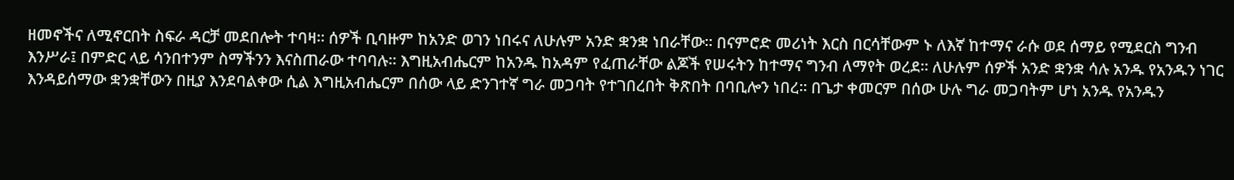ዘመኖችና ለሚኖርበት ስፍራ ዳርቻ መደበሎት ተባዛ። ሰዎች ቢባዙም ከአንድ ወገን ነበሩና ለሁሉም አንድ ቋንቋ ነበራቸው። በናምሮድ መሪነት እርስ በርሳቸውም ኑ ለእኛ ከተማና ራሱ ወደ ሰማይ የሚደርስ ግንብ እንሥራ፤ በምድር ላይ ሳንበተንም ስማችንን እናስጠራው ተባባሉ። እግዚአብሔርም ከአንዱ ከአዳም የፈጠራቸው ልጆች የሠሩትን ከተማና ግንብ ለማየት ወረደ። ለሁሉም ሰዎች አንድ ቋንቋ ሳሉ አንዱ የአንዱን ነገር እንዳይሰማው ቋንቋቸውን በዚያ እንደባልቀው ሲል እግዚአብሔርም በሰው ላይ ድንገተኛ ግራ መጋባት የተገበረበት ቅጽበት በባቢሎን ነበረ። በጌታ ቀመርም በሰው ሁሉ ግራ መጋባትም ሆነ አንዱ የአንዱን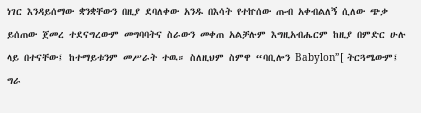ነገር እንዳይሰማው ቋንቋቸውን በዚያ ደባለቀው አንዱ በእሳት የተኵሰው ጡብ አቀብልለኝ ሲለው ጭቃ ይሰጠው ጀመረ ተደናግረውም መግባባትና ስራውን መቀጠ አልቻሉም እግዚአብሔርም ከዚያ በምድር ሁሉ ላይ በተናቸው፤ ከተማይቱንም መሥራት ተዉ። ስለዚህም ስምዋ “ባቢሎን Babylon”[ ትርጓሜውም፤ ግራ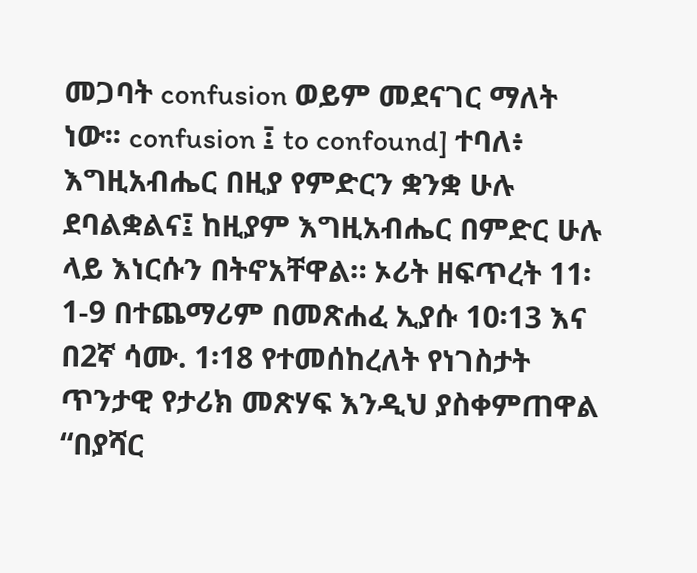መጋባት confusion ወይም መደናገር ማለት ነው፡፡ confusion ፤ to confound] ተባለ፥ እግዚአብሔር በዚያ የምድርን ቋንቋ ሁሉ ደባልቋልና፤ ከዚያም እግዚአብሔር በምድር ሁሉ ላይ እነርሱን በትኖአቸዋል። ኦሪት ዘፍጥረት 11፡1-9 በተጨማሪም በመጽሐፈ ኢያሱ 10፡13 እና በ2ኛ ሳሙ. 1፡18 የተመሰከረለት የነገስታት ጥንታዊ የታሪክ መጽሃፍ እንዲህ ያስቀምጠዋል “በያሻር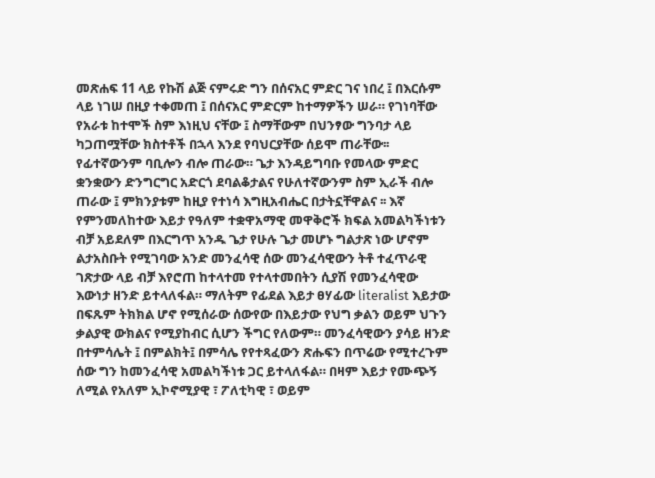መጽሐፍ 11 ላይ የኩሽ ልጅ ናምሩድ ግን በሰናአር ምድር ገና ነበረ ፤ በእርሱም ላይ ነገሠ በዚያ ተቀመጠ ፤ በሰናአር ምድርም ከተማዎችን ሠራ። የገነባቸው የአራቱ ከተሞች ስም እነዚህ ናቸው ፤ ስማቸውም በህንፃው ግንባታ ላይ ካጋጠሟቸው ክስተቶች በኋላ እንደ የባህርያቸው ሰይሞ ጠራቸው፡፡ የፊተኛውንም ባቢሎን ብሎ ጠራው። ጌታ እንዳይግባቡ የመላው ምድር ቋንቋውን ድንግርግር አድርጎ ደባልቆታልና የሁለተኛውንም ስም ኢራች ብሎ ጠራው ፤ ምክንያቱም ከዚያ የተነሳ እግዚአብሔር በታትኗቸዋልና ፡፡ እኛ የምንመለከተው እይታ የዓለም ተቋዋአማዊ መዋቅሮች ክፍል አመልካችነቱን ብቻ አይደለም በእርግጥ አንዱ ጌታ የሁሉ ጌታ መሆኑ ግልታጽ ነው ሆኖም ልታአስቡት የሚገባው አንድ መንፈሳዊ ሰው መንፈሳዊውን ትቶ ተፈጥራዊ ገጽታው ላይ ብቻ እየሮጠ ከተላተመ የተላተመበትን ሲያሽ የመንፈሳዊው እውነታ ዘንድ ይተላለፋል። ማለትም የፊደል እይታ ፀሃፊው literalist እይታው በፍጹም ትክክል ሆኖ የሚሰራው ሰውየው በእይታው የህግ ቃልን ወይም ህጉን ቃልያዊ ውክልና የሚያከብር ሲሆን ችግር የለውም። መንፈሳዊውን ያሳይ ዘንድ በተምሳሌት ፤ በምልክት፤ በምሳሌ የየተጻፈውን ጽሑፍን በጥሬው የሚተረጉም ሰው ግን ከመንፈሳዊ አመልካችነቱ ጋር ይተላለፋል። በዛም እይታ የሙጭኝ ለሚል የአለም ኢኮኖሚያዊ ፣ ፖለቲካዊ ፣ ወይም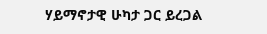ሃይማኖታዊ ሁካታ ጋር ይረጋል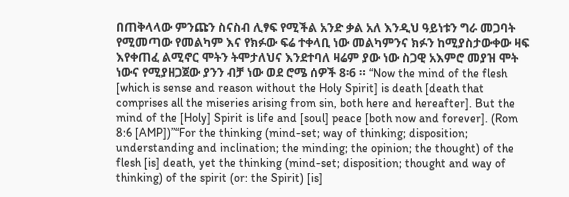በጠቅላላው ምንጩን ስናስብ ሊፃፍ የሚችል አንድ ቃል አለ እንዲህ ዓይነቱን ግራ መጋባት የሚመጣው የመልካም እና የክፉው ፍሬ ተቀላቢ ነው መልካምንና ክፉን ከሚያስታውቀው ዛፍ እየቀጠፈ ልሚኖር ሞትን ትሞታለህና እንደተባለ ዛሬም ያው ነው ስጋዊ አእምሮ መያዝ ሞት ነውና የሚያዘጋጀው ያንን ብቻ ነው ወደ ሮሜ ሰዎች 8፡6 ። “Now the mind of the flesh [which is sense and reason without the Holy Spirit] is death [death that comprises all the miseries arising from sin, both here and hereafter]. But the mind of the [Holy] Spirit is life and [soul] peace [both now and forever]. (Rom 8:6 [AMP])”“For the thinking (mind-set; way of thinking; disposition; understanding and inclination; the minding; the opinion; the thought) of the flesh [is] death, yet the thinking (mind-set; disposition; thought and way of thinking) of the spirit (or: the Spirit) [is]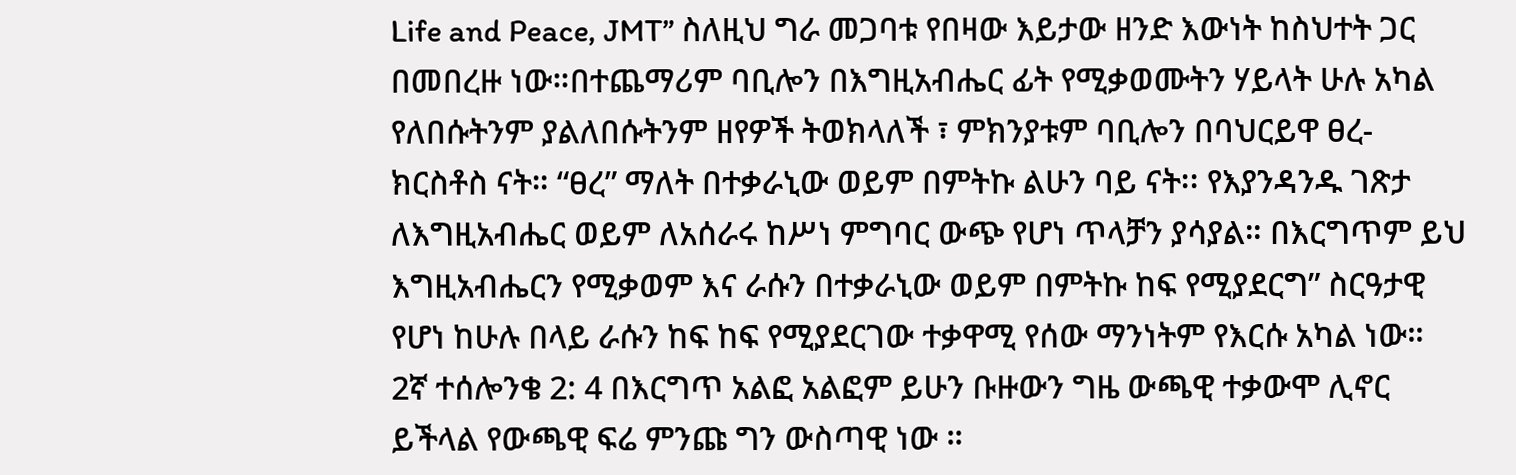Life and Peace, JMT” ስለዚህ ግራ መጋባቱ የበዛው እይታው ዘንድ እውነት ከስህተት ጋር በመበረዙ ነው።በተጨማሪም ባቢሎን በእግዚአብሔር ፊት የሚቃወሙትን ሃይላት ሁሉ አካል የለበሱትንም ያልለበሱትንም ዘየዎች ትወክላለች ፣ ምክንያቱም ባቢሎን በባህርይዋ ፀረ-ክርስቶስ ናት። “ፀረ” ማለት በተቃራኒው ወይም በምትኩ ልሁን ባይ ናት፡፡ የእያንዳንዱ ገጽታ ለእግዚአብሔር ወይም ለአሰራሩ ከሥነ ምግባር ውጭ የሆነ ጥላቻን ያሳያል። በእርግጥም ይህ እግዚአብሔርን የሚቃወም እና ራሱን በተቃራኒው ወይም በምትኩ ከፍ የሚያደርግ” ስርዓታዊ የሆነ ከሁሉ በላይ ራሱን ከፍ ከፍ የሚያደርገው ተቃዋሚ የሰው ማንነትም የእርሱ አካል ነው። 2ኛ ተሰሎንቄ 2: 4 በእርግጥ አልፎ አልፎም ይሁን ቡዙውን ግዜ ውጫዊ ተቃውሞ ሊኖር ይችላል የውጫዊ ፍሬ ምንጩ ግን ውስጣዊ ነው ።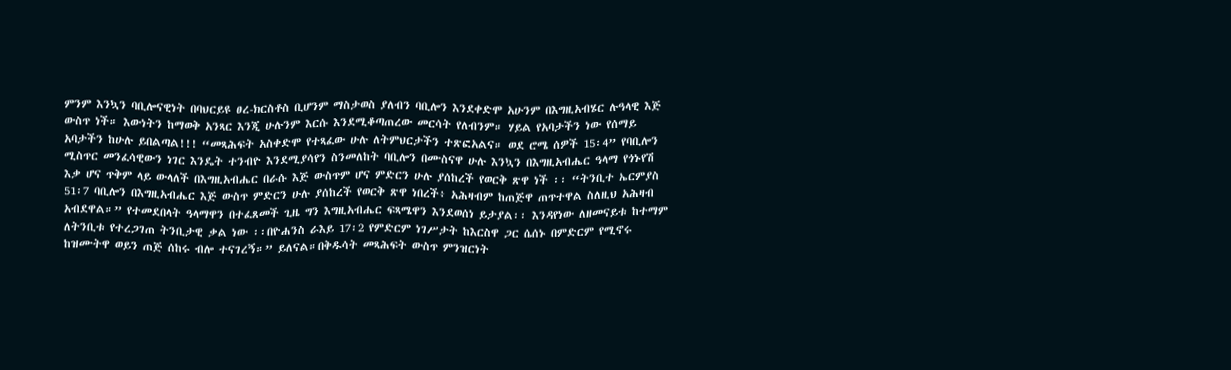ምንም እንኳን ባቢሎናዊነት በባህርይዩ ፀረ-ክርስቶስ ቢሆንም ማስታወስ ያለብን ባቢሎን እንደቀድሞ አሁንም በእግዚአብሄር ሉዓላዊ እጅ ውስጥ ነች። እውነትን ከማወቅ አንጻር እንጂ ሁሉንም እርሱ እንደሚቆጣጠረው መርሳት የለብንም። ሃይል የአባታችን ነው የሰማይ አባታችን ከሁሉ ይበልጣል!!! “መጻሕፍት አስቀድሞ የተጻፈው ሁሉ ለትምህርታችን ተጽፎአልና። ወደ ሮሜ ሰዎች 15፡4” የባቢሎን ሚስጥር መንፈሳዊውን ነገር እንዴት ተንብዮ እንደሚያሳየን ስንመለከት ባቢሎን በሙስናዋ ሁሉ እንኳን በእግዚአብሔር ዓላማ የጎኑየሽ እቃ ሆና ጥቅም ላይ ውላለች በእግዚአብሔር በራሱ እጅ ውስጥም ሆና ምድርን ሁሉ ያሰከረች የወርቅ ጽዋ ነች ፡፡ “ትንቢተ ኤርምያስ 51፡7 ባቢሎን በእግዚአብሔር እጅ ውስጥ ምድርን ሁሉ ያሰከረች የወርቅ ጽዋ ነበረች፥ አሕዛብም ከጠጅዋ ጠጥተዋል ስለዚህ አሕዛብ አብደዋል።” የተመደበላት ዓላማዋን በተፈጸመች ጊዜ ግን እግዚአብሔር ፍጻሜዋን እንደወሰነ ይታያል፡፡ እንዳየነው ለዘመናይቱ ከተማም ለትንቢቱ የተረጋገጠ ትንቢታዊ ቃል ነው ፡፡በዮሐንስ ራእይ 17፡2 የምድርም ነገሥታት ከእርስዋ ጋር ሴሰኑ በምድርም የሚኖሩ ከዝሙትዋ ወይን ጠጅ ሰከሩ ብሎ ተናገረኝ።” ይለናል።በቅዱሳት መጻሕፍት ውስጥ ምንዝርነት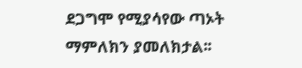ደጋግሞ የሚያሳየው ጣኦት ማምለክን ያመለክታል፡፡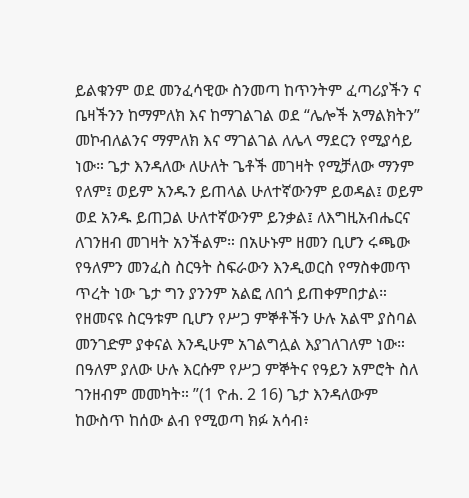ይልቁንም ወደ መንፈሳዊው ስንመጣ ከጥንትም ፈጣሪያችን ና ቤዛችንን ከማምለክ እና ከማገልገል ወደ “ሌሎች አማልክትን” መኮብለልንና ማምለክ እና ማገልገል ለሌላ ማደርን የሚያሳይ ነው። ጌታ እንዳለው ለሁለት ጌቶች መገዛት የሚቻለው ማንም የለም፤ ወይም አንዱን ይጠላል ሁለተኛውንም ይወዳል፤ ወይም ወደ አንዱ ይጠጋል ሁለተኛውንም ይንቃል፤ ለእግዚአብሔርና ለገንዘብ መገዛት አንችልም። በአሁኑም ዘመን ቢሆን ሩጫው የዓለምን መንፈስ ስርዓት ስፍራውን እንዲወርስ የማስቀመጥ ጥረት ነው ጌታ ግን ያንንም አልፎ ለበጎ ይጠቀምበታል። የዘመናዩ ስርዓቱም ቢሆን የሥጋ ምኞቶችን ሁሉ አልሞ ያስባል መንገድም ያቀናል እንዲሁም አገልግሏል እያገለገለም ነው። በዓለም ያለው ሁሉ እርሱም የሥጋ ምኞትና የዓይን አምሮት ስለ ገንዘብም መመካት። ”(1 ዮሐ. 2 16) ጌታ እንዳለውም ከውስጥ ከሰው ልብ የሚወጣ ክፉ አሳብ፥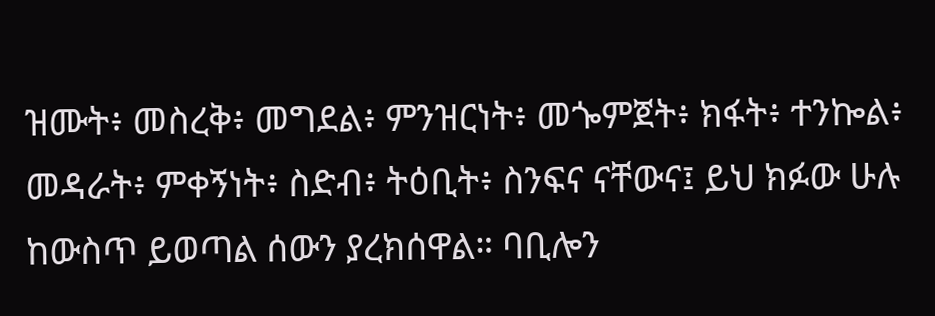ዝሙት፥ መስረቅ፥ መግደል፥ ምንዝርነት፥ መጐምጀት፥ ክፋት፥ ተንኰል፥ መዳራት፥ ምቀኝነት፥ ስድብ፥ ትዕቢት፥ ስንፍና ናቸውና፤ ይህ ክፉው ሁሉ ከውስጥ ይወጣል ሰውን ያረክሰዋል። ባቢሎን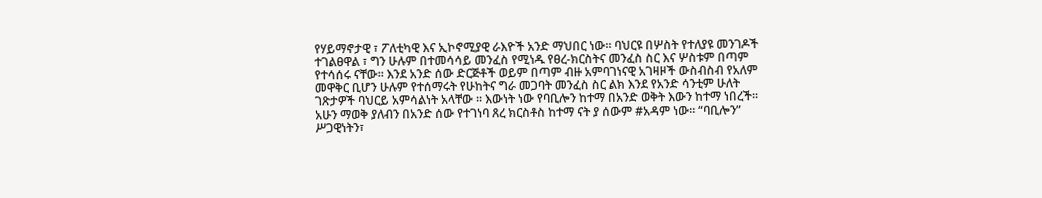የሃይማኖታዊ ፣ ፖለቲካዊ እና ኢኮኖሚያዊ ራእዮች አንድ ማህበር ነው። ባህርዩ በሦስት የተለያዩ መንገዶች ተገልፀዋል ፣ ግን ሁሉም በተመሳሳይ መንፈስ የሚነዱ የፀረ-ክርስትና መንፈስ ስር እና ሦስቱም በጣም የተሳሰሩ ናቸው። እንደ አንድ ሰው ድርጅቶች ወይም በጣም ብዙ አምባገነናዊ አገዛዞች ውስብስብ የአለም መዋቅር ቢሆን ሁሉም የተሰማሩት የሁከትና ግራ መጋባት መንፈስ ስር ልክ እንደ የአንድ ሳንቲም ሁለት ገጽታዎች ባህርይ አምሳልነት አላቸው ፡፡ እውነት ነው የባቢሎን ከተማ በአንድ ወቅት እውን ከተማ ነበረች። አሁን ማወቅ ያለብን በአንድ ሰው የተገነባ ጸረ ክርስቶስ ከተማ ናት ያ ሰውም #አዳም ነው። “ባቢሎን” ሥጋዊነትን፣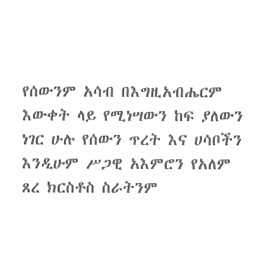የሰውንም አሳብ በእግዚአብሔርም እውቀት ላይ የሚነሣውን ከፍ ያለውን ነገር ሁሉ የሰውን ጥረት እና ሀሳቦችን እንዲሁም ሥጋዊ አእምሮን የአለም ጸረ ክርስቶስ ስራትንም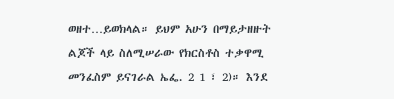ወዘተ…ይወክላል። ይህም አሁን በማይታዘዙት ልጆች ላይ ስለሚሠራው የክርስቶስ ተቃዋሚ መንፈስም ይናገራል ኤፌ. 2 1 ፣ 2)። እንደ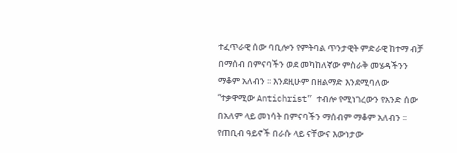ተፈጥራዊ ሰው ባቢሎን የምትባል ጥንታዊት ምድራዊ ከተማ ብቻ በማሰብ በምናባችን ወደ መካከለኛው ምስራቅ መሄዳችንን ማቆም አለብን ፡፡ እንደዚሁም በዘልማድ እንደሚባለው “ተቃዋሚው Antichrist” ተብሎ የሚነገረውን የአንድ ሰው በአለም ላይ መነሳት በምናባችን ማሰብም ማቆም አለብን ፡፡ የጠቢብ ዓይኖች በራሱ ላይ ናቸውና እውነታው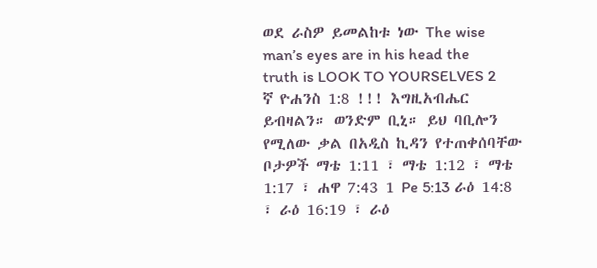ወደ ራስዎ ይመልከቱ ነው The wise man’s eyes are in his head the truth is LOOK TO YOURSELVES 2 ኛ ዮሐንስ 1:8 !!! እግዚአብሔር ይብዛልን። ወንድም ቢኒ። ይህ ባቢሎን የሚለው ቃል በአዲስ ኪዳን የተጠቀሰባቸው ቦታዎች ማቴ 1:11 ፣ ማቴ 1:12 ፣ ማቴ 1:17 ፣ ሐዋ 7:43 1 Pe 5:13 ራዕ 14:8 ፣ ራዕ 16:19 ፣ ራዕ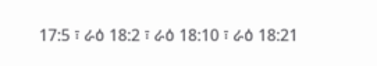17:5 ፣ ራዕ 18:2 ፣ ራዕ 18:10 ፣ ራዕ 18:21